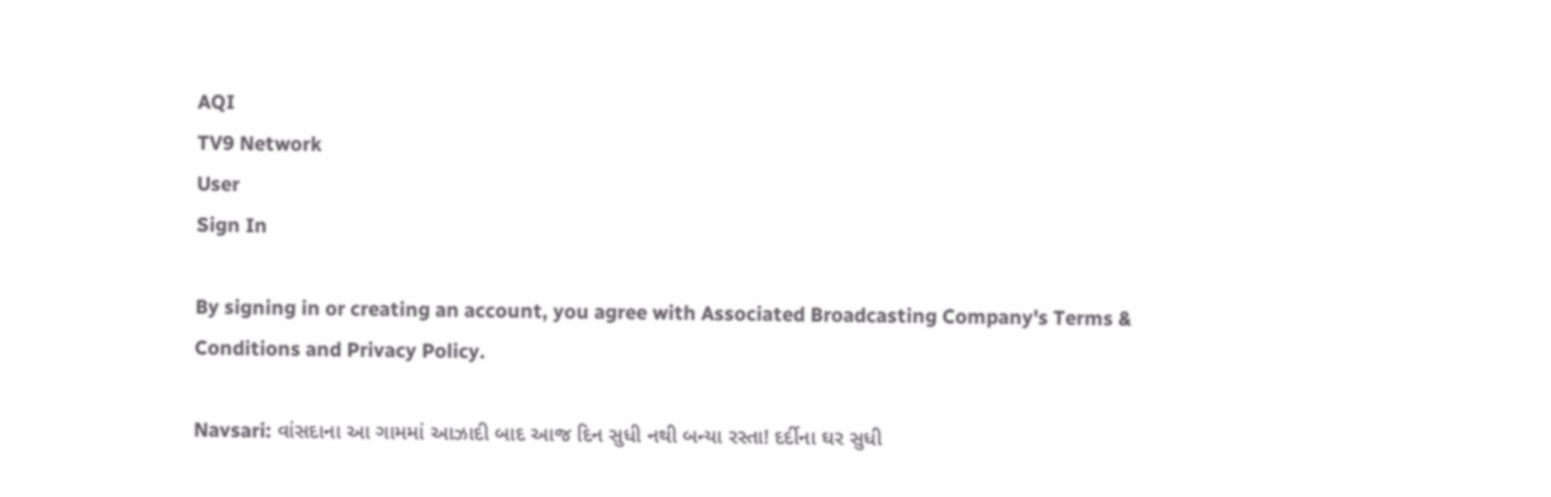AQI
TV9 Network
User
Sign In

By signing in or creating an account, you agree with Associated Broadcasting Company's Terms & Conditions and Privacy Policy.

Navsari: વાંસદાના આ ગામમાં આઝાદી બાદ આજ દિન સુધી નથી બન્યા રસ્તા! દર્દીના ઘર સુધી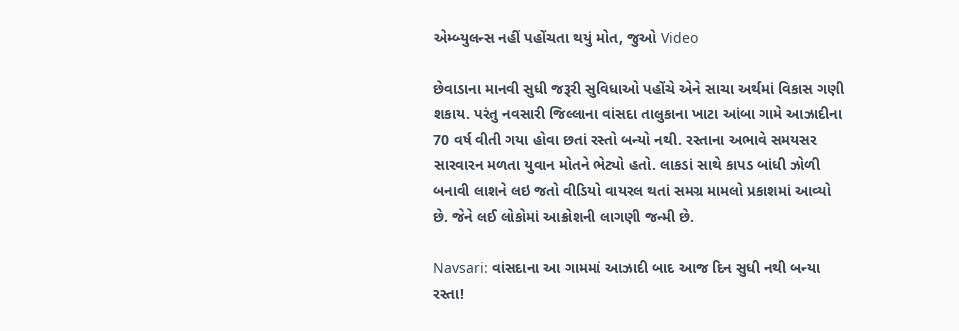એમ્બ્યુલન્સ નહીં પહોંચતા થયું મોત, જુઓ Video

છેવાડાના માનવી સુધી જરૂરી સુવિધાઓ પહોંચે એને સાચા અર્થમાં વિકાસ ગણી શકાય. પરંતુ નવસારી જિલ્લાના વાંસદા તાલુકાના ખાટા આંબા ગામે આઝાદીના 70 વર્ષ વીતી ગયા હોવા છતાં રસ્તો બન્યો નથી. રસ્તાના અભાવે સમયસર સારવારન મળતા યુવાન મોતને ભેટ્યો હતો. લાકડાં સાથે કાપડ બાંધી ઝોળી બનાવી લાશને લઇ જતો વીડિયો વાયરલ થતાં સમગ્ર મામલો પ્રકાશમાં આવ્યો છે. જેને લઈ લોકોમાં આક્રોશની લાગણી જન્મી છે.

Navsari: વાંસદાના આ ગામમાં આઝાદી બાદ આજ દિન સુધી નથી બન્યા રસ્તા!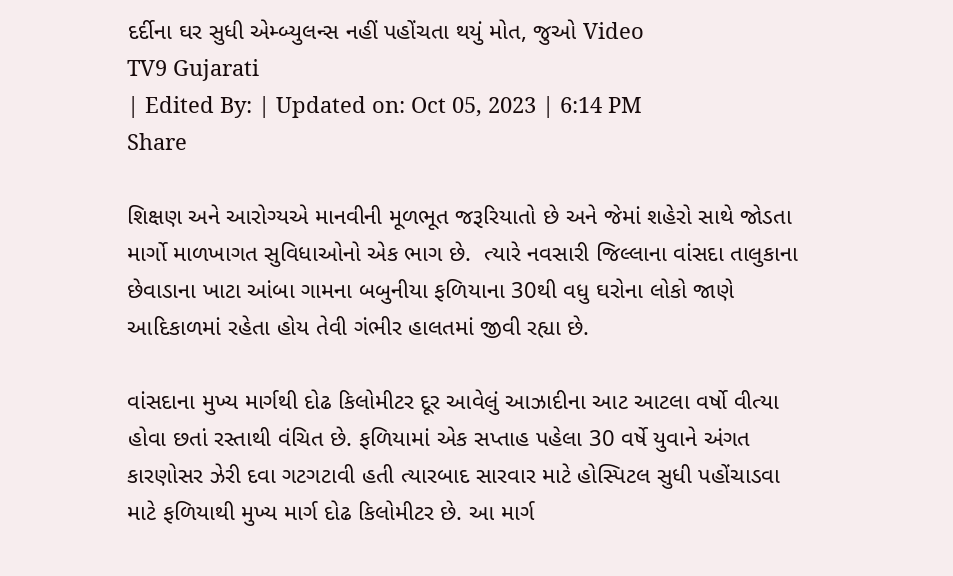દર્દીના ઘર સુધી એમ્બ્યુલન્સ નહીં પહોંચતા થયું મોત, જુઓ Video
TV9 Gujarati
| Edited By: | Updated on: Oct 05, 2023 | 6:14 PM
Share

શિક્ષણ અને આરોગ્યએ માનવીની મૂળભૂત જરૂરિયાતો છે અને જેમાં શહેરો સાથે જોડતા માર્ગો માળખાગત સુવિધાઓનો એક ભાગ છે.  ત્યારે નવસારી જિલ્લાના વાંસદા તાલુકાના છેવાડાના ખાટા આંબા ગામના બબુનીયા ફળિયાના 30થી વધુ ઘરોના લોકો જાણે આદિકાળમાં રહેતા હોય તેવી ગંભીર હાલતમાં જીવી રહ્યા છે.

વાંસદાના મુખ્ય માર્ગથી દોઢ કિલોમીટર દૂર આવેલું આઝાદીના આટ આટલા વર્ષો વીત્યા હોવા છતાં રસ્તાથી વંચિત છે. ફળિયામાં એક સપ્તાહ પહેલા 30 વર્ષે યુવાને અંગત કારણોસર ઝેરી દવા ગટગટાવી હતી ત્યારબાદ સારવાર માટે હોસ્પિટલ સુધી પહોંચાડવા માટે ફળિયાથી મુખ્ય માર્ગ દોઢ કિલોમીટર છે. આ માર્ગ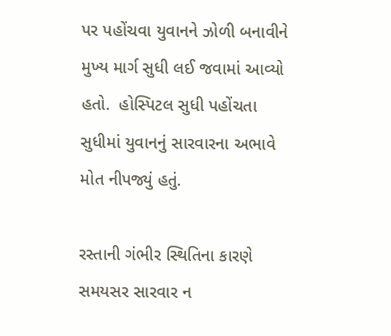પર પહોંચવા યુવાનને ઝોળી બનાવીને મુખ્ય માર્ગ સુધી લઈ જવામાં આવ્યો હતો.  હોસ્પિટલ સુધી પહોંચતા સુધીમાં યુવાનનું સારવારના અભાવે મોત નીપજ્યું હતું.

રસ્તાની ગંભીર સ્થિતિના કારણે સમયસર સારવાર ન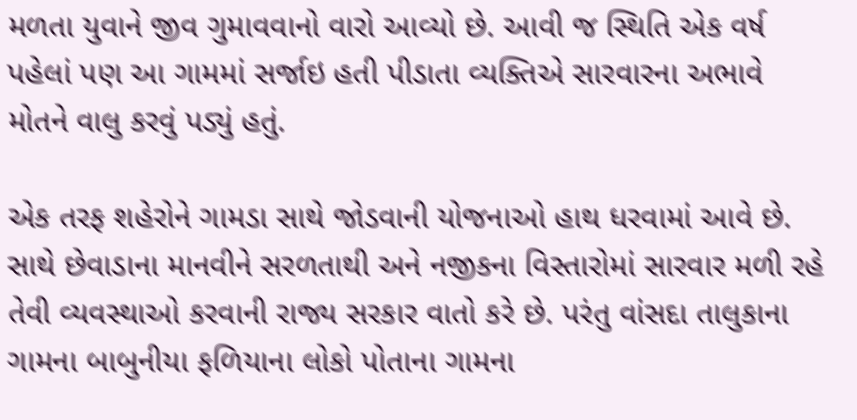મળતા યુવાને જીવ ગુમાવવાનો વારો આવ્યો છે. આવી જ સ્થિતિ એક વર્ષ પહેલાં પણ આ ગામમાં સર્જાઇ હતી પીડાતા વ્યક્તિએ સારવારના અભાવે મોતને વાલુ કરવું પડ્યું હતું.

એક તરફ શહેરોને ગામડા સાથે જોડવાની યોજનાઓ હાથ ધરવામાં આવે છે. સાથે છેવાડાના માનવીને સરળતાથી અને નજીકના વિસ્તારોમાં સારવાર મળી રહે તેવી વ્યવસ્થાઓ કરવાની રાજ્ય સરકાર વાતો કરે છે. પરંતુ વાંસદા તાલુકાના ગામના બાબુનીયા ફળિયાના લોકો પોતાના ગામના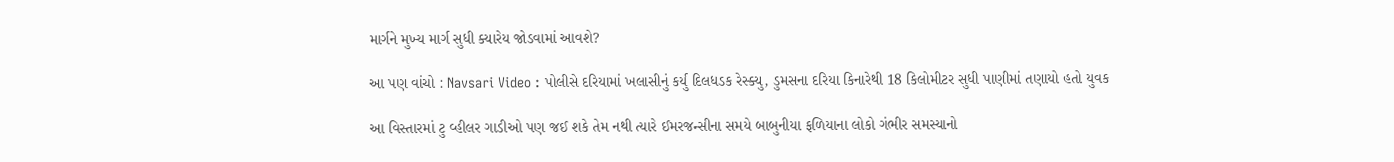માર્ગને મુખ્ય માર્ગ સુધી ક્યારેય જોડવામાં આવશે?

આ પણ વાંચો : Navsari Video : પોલીસે દરિયામાં ખલાસીનું કર્યુ દિલધડક રેસ્ક્યુ, ડુમસના દરિયા કિનારેથી 18 કિલોમીટર સુધી પાણીમાં તણાયો હતો યુવક

આ વિસ્તારમાં ટુ વ્હીલર ગાડીઓ પણ જઈ શકે તેમ નથી ત્યારે ઈમરજન્સીના સમયે બાબુનીયા ફળિયાના લોકો ગંભીર સમસ્યાનો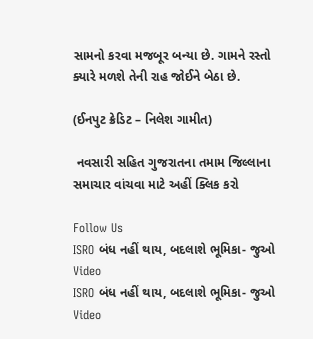સામનો કરવા મજબૂર બન્યા છે. ગામને રસ્તો ક્યારે મળશે તેની રાહ જોઈને બેઠા છે.

(ઈનપુટ ક્રેડિટ – નિલેશ ગામીત)

 નવસારી સહિત ગુજરાતના તમામ જિલ્લાના સમાચાર વાંચવા માટે અહીં ક્લિક કરો

Follow Us
ISRO બંધ નહીં થાય, બદલાશે ભૂમિકા- જુઓ Video
ISRO બંધ નહીં થાય, બદલાશે ભૂમિકા- જુઓ Video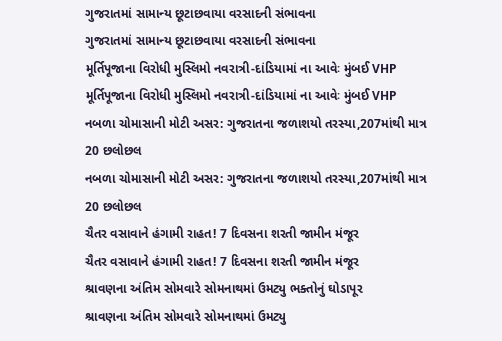ગુજરાતમાં સામાન્ય છૂટાછવાયા વરસાદની સંભાવના
ગુજરાતમાં સામાન્ય છૂટાછવાયા વરસાદની સંભાવના
મૂર્તિપૂજાના વિરોધી મુસ્લિમો નવરાત્રી-દાંડિયામાં ના આવેઃ મુંબઈ VHP
મૂર્તિપૂજાના વિરોધી મુસ્લિમો નવરાત્રી-દાંડિયામાં ના આવેઃ મુંબઈ VHP
નબળા ચોમાસાની મોટી અસર: ગુજરાતના જળાશયો તરસ્યા,207માંથી માત્ર 20 છલોછલ
નબળા ચોમાસાની મોટી અસર: ગુજરાતના જળાશયો તરસ્યા,207માંથી માત્ર 20 છલોછલ
ચૈતર વસાવાને હંગામી રાહત! 7 દિવસના શરતી જામીન મંજૂર
ચૈતર વસાવાને હંગામી રાહત! 7 દિવસના શરતી જામીન મંજૂર
શ્રાવણના અંતિમ સોમવારે સોમનાથમાં ઉમટ્યુ ભક્તોનું ઘોડાપૂર
શ્રાવણના અંતિમ સોમવારે સોમનાથમાં ઉમટ્યુ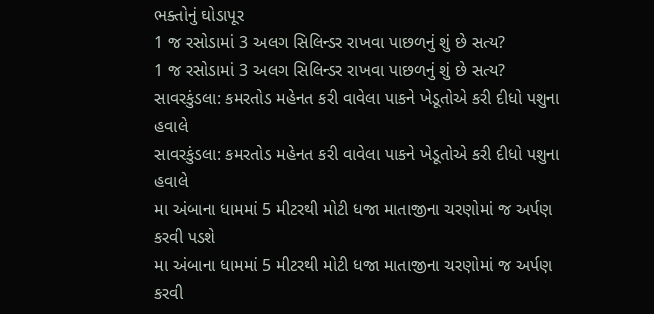ભક્તોનું ઘોડાપૂર
1 જ રસોડામાં 3 અલગ સિલિન્ડર રાખવા પાછળનું શું છે સત્ય?
1 જ રસોડામાં 3 અલગ સિલિન્ડર રાખવા પાછળનું શું છે સત્ય?
સાવરકુંડલા: કમરતોડ મહેનત કરી વાવેલા પાકને ખેડૂતોએ કરી દીધો પશુના હવાલે
સાવરકુંડલા: કમરતોડ મહેનત કરી વાવેલા પાકને ખેડૂતોએ કરી દીધો પશુના હવાલે
મા અંબાના ધામમાં 5 મીટરથી મોટી ધજા માતાજીના ચરણોમાં જ અર્પણ કરવી પડશે
મા અંબાના ધામમાં 5 મીટરથી મોટી ધજા માતાજીના ચરણોમાં જ અર્પણ કરવી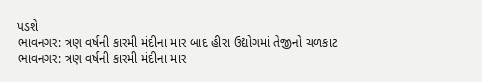પડશે
ભાવનગર: ત્રણ વર્ષની કારમી મંદીના માર બાદ હીરા ઉદ્યોગમાં તેજીનો ચળકાટ
ભાવનગર: ત્રણ વર્ષની કારમી મંદીના માર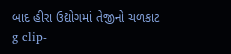બાદ હીરા ઉદ્યોગમાં તેજીનો ચળકાટ
g clip-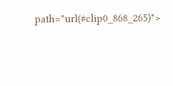path="url(#clip0_868_265)">